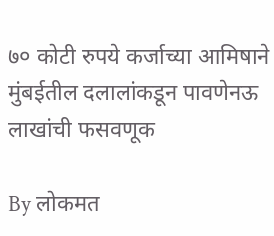७० कोटी रुपये कर्जाच्या आमिषाने मुंबईतील दलालांकडून पावणेनऊ लाखांची फसवणूक

By लोकमत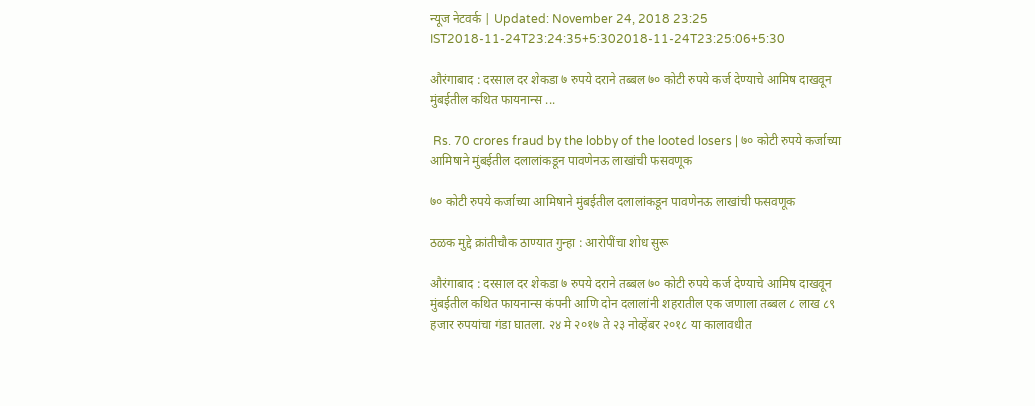न्यूज नेटवर्क | Updated: November 24, 2018 23:25 IST2018-11-24T23:24:35+5:302018-11-24T23:25:06+5:30

औरंगाबाद : दरसाल दर शेकडा ७ रुपये दराने तब्बल ७० कोटी रुपये कर्ज देण्याचे आमिष दाखवून मुंबईतील कथित फायनान्स ...

 Rs. 70 crores fraud by the lobby of the looted losers | ७० कोटी रुपये कर्जाच्या आमिषाने मुंबईतील दलालांकडून पावणेनऊ लाखांची फसवणूक

७० कोटी रुपये कर्जाच्या आमिषाने मुंबईतील दलालांकडून पावणेनऊ लाखांची फसवणूक

ठळक मुद्दे क्रांतीचौक ठाण्यात गुन्हा : आरोपींचा शोध सुरू

औरंगाबाद : दरसाल दर शेकडा ७ रुपये दराने तब्बल ७० कोटी रुपये कर्ज देण्याचे आमिष दाखवून मुंबईतील कथित फायनान्स कंपनी आणि दोन दलालांनी शहरातील एक जणाला तब्बल ८ लाख ८९ हजार रुपयांचा गंडा घातला. २४ मे २०१७ ते २३ नोव्हेंबर २०१८ या कालावधीत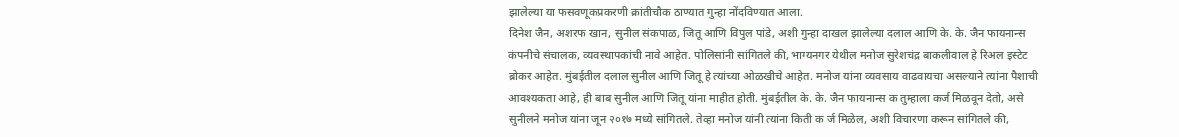झालेल्या या फसवणूकप्रकरणी क्रांतीचौक ठाण्यात गुन्हा नोंदविण्यात आला.
दिनेश जैन, अशरफ खान, सुनील संकपाळ, जितू आणि विपुल पांडे, अशी गुन्हा दाखल झालेल्या दलाल आणि के. के. जैन फायनान्स कंपनीचे संचालक, व्यवस्थापकांची नावे आहेत. पोलिसांनी सांगितले की, भाग्यनगर येथील मनोज सुरेशचंद्र बाकलीवाल हे रिअल इस्टेट ब्रोकर आहेत. मुंबईतील दलाल सुनील आणि जितू हे त्यांच्या ओळखीचे आहेत. मनोज यांना व्यवसाय वाढवायचा असल्याने त्यांना पैशाची आवश्यकता आहे, ही बाब सुनील आणि जितू यांना माहीत होती. मुंबईतील के. के. जैन फायनान्स क तुम्हाला कर्ज मिळवून देतो, असे सुनीलने मनोज यांना जून २०१७ मध्ये सांगितले. तेव्हा मनोज यांनी त्यांना किती क र्ज मिळेल, अशी विचारणा करून सांगितले की,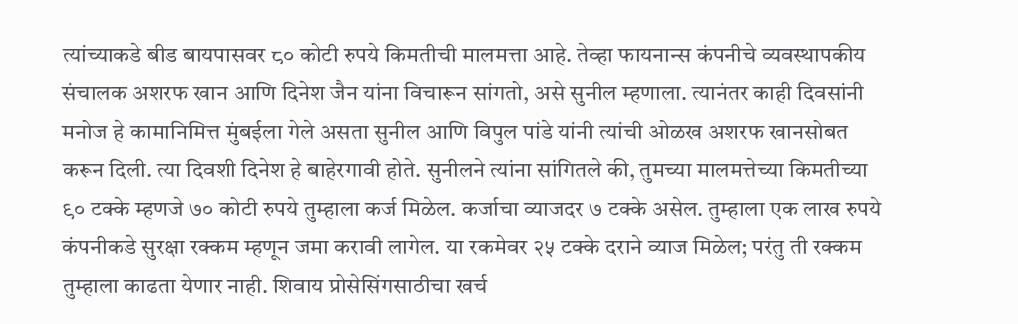त्यांच्याकडे बीड बायपासवर ८० कोटी रुपये किमतीची मालमत्ता आहे. तेव्हा फायनान्स कंपनीचे व्यवस्थापकीय संचालक अशरफ खान आणि दिनेश जैन यांना विचारून सांगतो, असे सुनील म्हणाला. त्यानंतर काही दिवसांनी मनोज हे कामानिमित्त मुंबईला गेले असता सुनील आणि विपुल पांडे यांनी त्यांची ओळख अशरफ खानसोबत करून दिली. त्या दिवशी दिनेश हे बाहेरगावी होते. सुनीलने त्यांना सांगितले की, तुमच्या मालमत्तेच्या किमतीच्या ९० टक्के म्हणजे ७० कोटी रुपये तुम्हाला कर्ज मिळेल. कर्जाचा व्याजदर ७ टक्के असेल. तुम्हाला एक लाख रुपये कंपनीकडे सुरक्षा रक्कम म्हणून जमा करावी लागेल. या रकमेवर २५ टक्के दराने व्याज मिळेल; परंतु ती रक्कम तुम्हाला काढता येणार नाही. शिवाय प्रोसेसिंगसाठीचा खर्च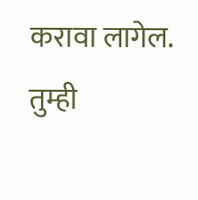करावा लागेल. तुम्ही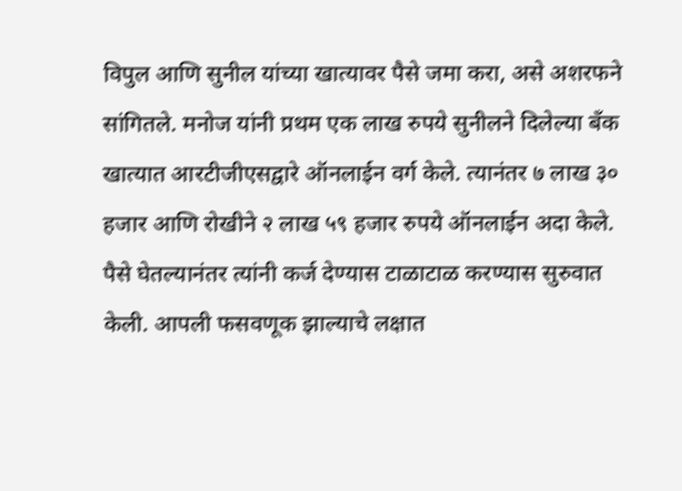विपुल आणि सुनील यांच्या खात्यावर पैसे जमा करा, असे अशरफने सांगितले. मनोज यांनी प्रथम एक लाख रुपये सुनीलने दिलेल्या बँक खात्यात आरटीजीएसद्वारे ऑनलाईन वर्ग केले. त्यानंतर ७ लाख ३० हजार आणि रोखीने २ लाख ५९ हजार रुपये ऑनलाईन अदा केले. पैसे घेतल्यानंतर त्यांनी कर्ज देण्यास टाळाटाळ करण्यास सुरुवात केली. आपली फसवणूक झाल्याचे लक्षात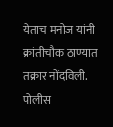येताच मनोज यांनी क्रांतीचौक ठाण्यात तक्रार नोंदविली. पोलीस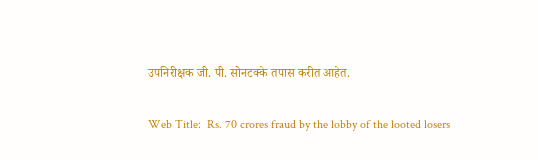उपनिरीक्षक जी. पी. सोनटक्के तपास करीत आहेत.

Web Title:  Rs. 70 crores fraud by the lobby of the looted losers